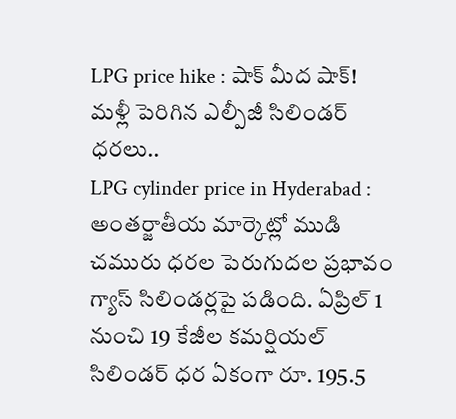LPG price hike : షాక్ మీద షాక్! మళ్లీ పెరిగిన ఎల్పీజీ సిలిండర్ ధరలు..
LPG cylinder price in Hyderabad : అంతర్జాతీయ మార్కెట్లో ముడి చమురు ధరల పెరుగుదల ప్రభావం గ్యాస్ సిలిండర్లపై పడింది. ఏప్రిల్ 1 నుంచి 19 కేజీల కమర్షియల్ సిలిండర్ ధర ఏకంగా రూ. 195.5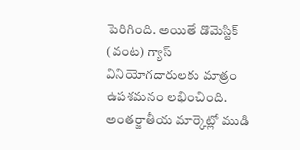పెరిగింది. అయితే డొమెస్టిక్ (వంట) గ్యాస్ వినియోగదారులకు మాత్రం ఉపశమనం లభించింది.
అంతర్జాతీయ మార్కెట్లో ముడి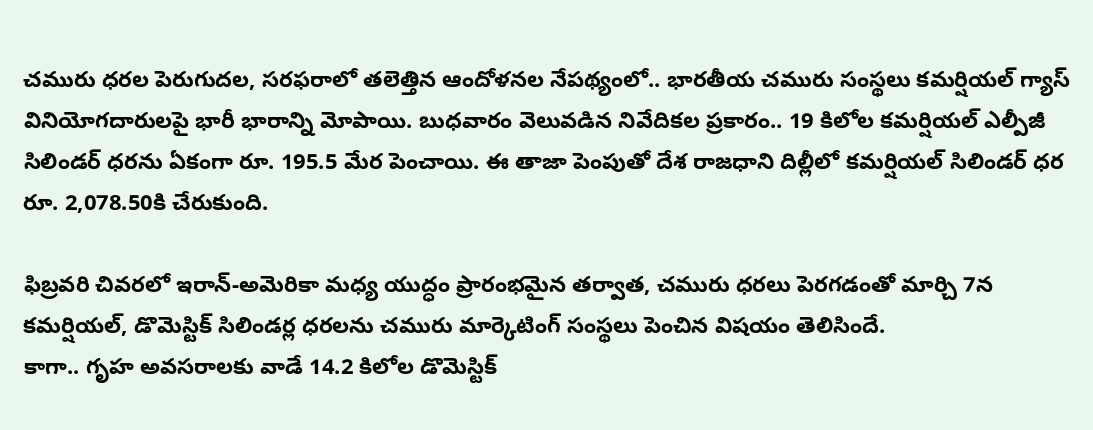చమురు ధరల పెరుగుదల, సరఫరాలో తలెత్తిన ఆందోళనల నేపథ్యంలో.. భారతీయ చమురు సంస్థలు కమర్షియల్ గ్యాస్ వినియోగదారులపై భారీ భారాన్ని మోపాయి. బుధవారం వెలువడిన నివేదికల ప్రకారం.. 19 కిలోల కమర్షియల్ ఎల్పీజీ సిలిండర్ ధరను ఏకంగా రూ. 195.5 మేర పెంచాయి. ఈ తాజా పెంపుతో దేశ రాజధాని దిల్లీలో కమర్షియల్ సిలిండర్ ధర రూ. 2,078.50కి చేరుకుంది.

ఫిబ్రవరి చివరలో ఇరాన్-అమెరికా మధ్య యుద్ధం ప్రారంభమైన తర్వాత, చమురు ధరలు పెరగడంతో మార్చి 7న కమర్షియల్, డొమెస్టిక్ సిలిండర్ల ధరలను చమురు మార్కెటింగ్ సంస్థలు పెంచిన విషయం తెలిసిందే.
కాగా.. గృహ అవసరాలకు వాడే 14.2 కిలోల డొమెస్టిక్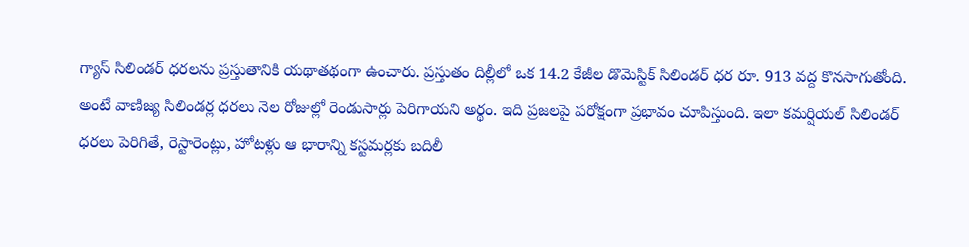గ్యాస్ సిలిండర్ ధరలను ప్రస్తుతానికి యథాతథంగా ఉంచారు. ప్రస్తుతం దిల్లీలో ఒక 14.2 కేజీల డొమెస్టిక్ సిలిండర్ ధర రూ. 913 వద్ద కొనసాగుతోంది.
అంటే వాణిజ్య సిలిండర్ల ధరలు నెల రోజుల్లో రెండుసార్లు పెరిగాయని అర్థం. ఇది ప్రజలపై పరోక్షంగా ప్రభావం చూపిస్తుంది. ఇలా కమర్షియల్ సిలిండర్ ధరలు పెరిగితే, రెస్టారెంట్లు, హోటళ్లు ఆ భారాన్ని కస్టమర్లకు బదిలీ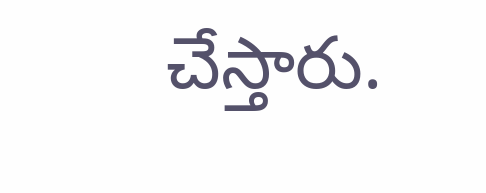చేస్తారు.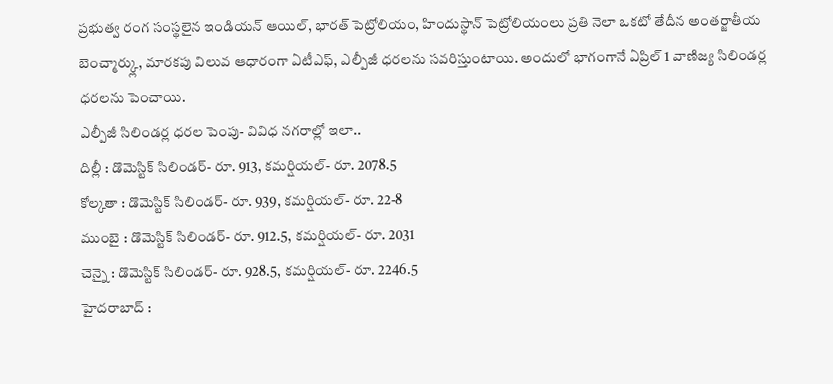ప్రభుత్వ రంగ సంస్థలైన ఇండియన్ ఆయిల్, భారత్ పెట్రోలియం, హిందుస్థాన్ పెట్రోలియంలు ప్రతి నెలా ఒకటో తేదీన అంతర్జాతీయ బెంచ్మార్క్లు, మారకపు విలువ ఆధారంగా ఏటీఎఫ్, ఎల్పీజీ ధరలను సవరిస్తుంటాయి. అందులో భాగంగానే ఏప్రిల్ 1 వాణిజ్య సిలిండర్ల ధరలను పెంచాయి.
ఎల్పీజీ సిలిండర్ల ధరల పెంపు- వివిధ నగరాల్లో ఇలా..
దిల్లీ : డొమెస్టిక్ సిలిండర్- రూ. 913, కమర్షియల్- రూ. 2078.5
కోల్కతా : డొమెస్టిక్ సిలిండర్- రూ. 939, కమర్షియల్- రూ. 22-8
ముంబై : డొమెస్టిక్ సిలిండర్- రూ. 912.5, కమర్షియల్- రూ. 2031
చెన్నై : డొమెస్టిక్ సిలిండర్- రూ. 928.5, కమర్షియల్- రూ. 2246.5
హైదరాబాద్ :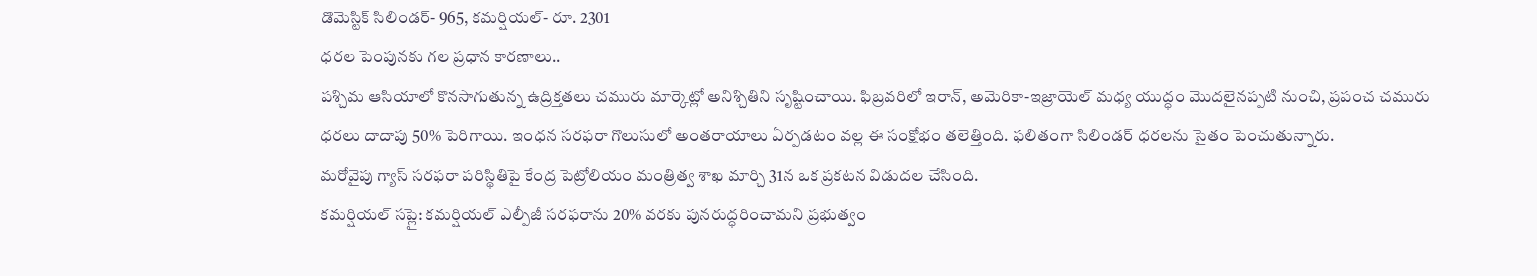డొమెస్టిక్ సిలిండర్- 965, కమర్షియల్- రూ. 2301
ధరల పెంపునకు గల ప్రధాన కారణాలు..
పశ్చిమ ఆసియాలో కొనసాగుతున్న ఉద్రిక్తతలు చమురు మార్కెట్లో అనిశ్చితిని సృష్టించాయి. ఫిబ్రవరిలో ఇరాన్, అమెరికా-ఇజ్రాయెల్ మధ్య యుద్ధం మొదలైనప్పటి నుంచి, ప్రపంచ చమురు ధరలు దాదాపు 50% పెరిగాయి. ఇంధన సరఫరా గొలుసులో అంతరాయాలు ఏర్పడటం వల్ల ఈ సంక్షోభం తలెత్తింది. ఫలితంగా సిలిండర్ ధరలను సైతం పెంచుతున్నారు.
మరోవైపు గ్యాస్ సరఫరా పరిస్థితిపై కేంద్ర పెట్రోలియం మంత్రిత్వ శాఖ మార్చి 31న ఒక ప్రకటన విడుదల చేసింది.
కమర్షియల్ సప్లై: కమర్షియల్ ఎల్పీజీ సరఫరాను 20% వరకు పునరుద్ధరించామని ప్రభుత్వం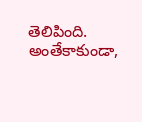తెలిపింది. అంతేకాకుండా,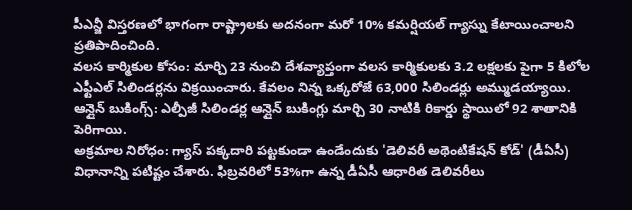పీఎన్జీ విస్తరణలో భాగంగా రాష్ట్రాలకు అదనంగా మరో 10% కమర్షియల్ గ్యాస్ను కేటాయించాలని ప్రతిపాదించింది.
వలస కార్మికుల కోసం: మార్చి 23 నుంచి దేశవ్యాప్తంగా వలస కార్మికులకు 3.2 లక్షలకు పైగా 5 కిలోల ఎఫ్టీఎల్ సిలిండర్లను విక్రయించారు. కేవలం నిన్న ఒక్కరోజే 63,000 సిలిండర్లు అమ్ముడయ్యాయి.
ఆన్లైన్ బుకింగ్స్: ఎల్పీజీ సిలిండర్ల ఆన్లైన్ బుకింగ్లు మార్చి 30 నాటికి రికార్డు స్థాయిలో 92 శాతానికి పెరిగాయి.
అక్రమాల నిరోధం: గ్యాస్ పక్కదారి పట్టకుండా ఉండేందుకు 'డెలివరీ అథెంటికేషన్ కోడ్' (డీఏసీ) విధానాన్ని పటిష్టం చేశారు. ఫిబ్రవరిలో 53%గా ఉన్న డీఏసీ ఆధారిత డెలివరీలు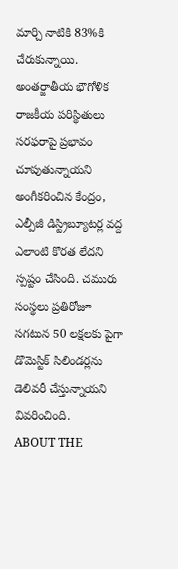మార్చి నాటికి 83%కి చేరుకున్నాయి.
అంతర్జాతీయ భౌగోళిక రాజకీయ పరిస్థితులు సరఫరాపై ప్రభావం చూపుతున్నాయని అంగీకరించిన కేంద్రం, ఎల్పీజీ డిస్ట్రిబ్యూటర్ల వద్ద ఎలాంటి కొరత లేదని స్పష్టం చేసింది. చమురు సంస్థలు ప్రతిరోజూ సగటున 50 లక్షలకు పైగా డొమెస్టిక్ సిలిండర్లను డెలివరీ చేస్తున్నాయని వివరించింది.
ABOUT THE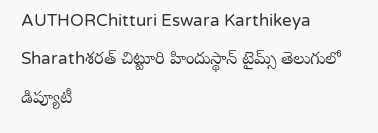AUTHORChitturi Eswara Karthikeya Sharathశరత్ చిట్టూరి హిందుస్థాన్ టైమ్స్ తెలుగులో డిప్యూటీ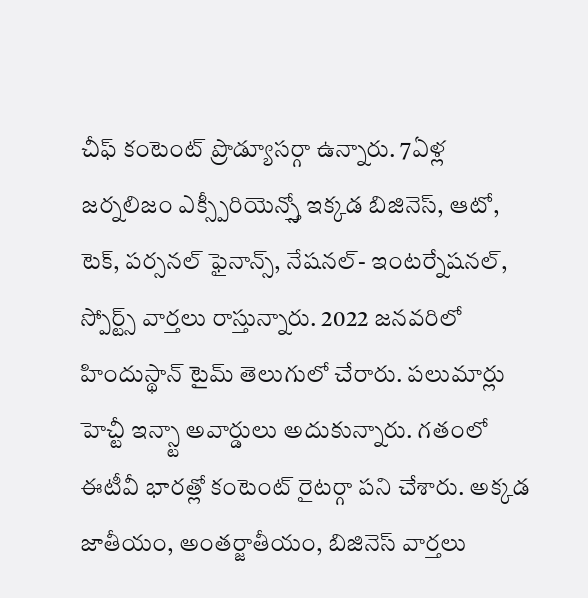చీఫ్ కంటెంట్ ప్రొడ్యూసర్గా ఉన్నారు. 7ఏళ్ల జర్నలిజం ఎక్స్పీరియెన్స్తో ఇక్కడ బిజినెస్, ఆటో, టెక్, పర్సనల్ ఫైనాన్స్, నేషనల్- ఇంటర్నేషనల్, స్పోర్ట్స్ వార్తలు రాస్తున్నారు. 2022 జనవరిలో హిందుస్థాన్ టైమ్ తెలుగులో చేరారు. పలుమార్లు హెచ్టీ ఇన్స్టా అవార్డులు అదుకున్నారు. గతంలో ఈటీవీ భారత్లో కంటెంట్ రైటర్గా పని చేశారు. అక్కడ జాతీయం, అంతర్జాతీయం, బిజినెస్ వార్తలు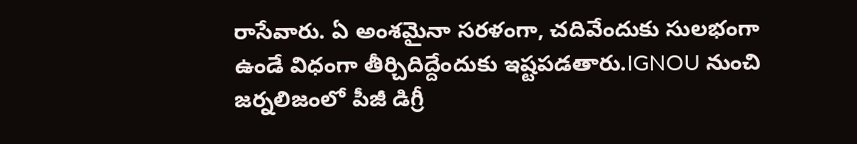రాసేవారు. ఏ అంశమైనా సరళంగా, చదివేందుకు సులభంగా ఉండే విధంగా తీర్చిదిద్దేందుకు ఇష్టపడతారు.IGNOU నుంచి జర్నలిజంలో పీజీ డిగ్రీ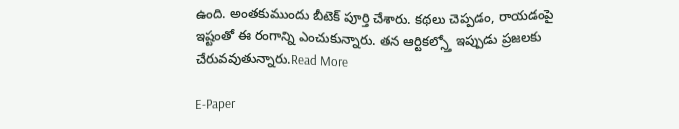ఉంది. అంతకుముందు బీటెక్ పూర్తి చేశారు. కథలు చెప్పడం, రాయడంపై ఇష్టంతో ఈ రంగాన్ని ఎంచుకున్నారు. తన ఆర్టికల్స్తో ఇప్పుడు ప్రజలకు చేరువవుతున్నారు.Read More

E-Paper